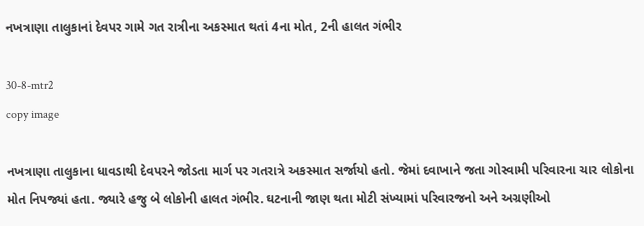નખત્રાણા તાલુકાનાં દેવપર ગામે ગત રાત્રીના અકસ્માત થતાં 4ના મોત, 2ની હાલત ગંભીર

30-8-mtr2
copy image

નખત્રાણા તાલુકાના ધાવડાથી દેવપરને જોડતા માર્ગ પર ગતરાત્રે અકસ્માત સર્જાયો હતો. જેમાં દવાખાને જતા ગોસ્વામી પરિવારના ચાર લોકોના મોત નિપજ્યાં હતા. જ્યારે હજુ બે લોકોની હાલત ગંભીર. ઘટનાની જાણ થતા મોટી સંખ્યામાં પરિવારજનો અને અગ્રણીઓ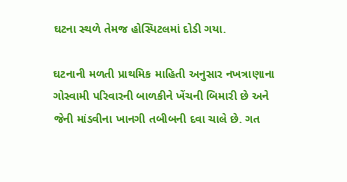ઘટના સ્થળે તેમજ હોસ્પિટલમાં દોડી ગયા.

ઘટનાની મળતી પ્રાથમિક માહિતી અનુસાર નખત્રાણાના ગોસ્વામી પરિવારની બાળકીને ખેંચની બિમારી છે અને જેની માંડવીના ખાનગી તબીબની દવા ચાલે છે. ગત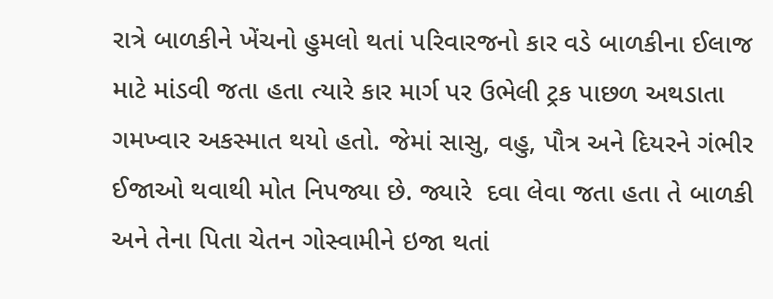રાત્રે બાળકીને ખેંચનો હુમલો થતાં પરિવારજનો કાર વડે બાળકીના ઈલાજ માટે માંડવી જતા હતા ત્યારે કાર માર્ગ પર ઉભેલી ટ્રક પાછળ અથડાતા ગમખ્વાર અકસ્માત થયો હતો. જેમાં સાસુ, વહુ, પૌત્ર અને દિયરને ગંભીર ઈજાઓ થવાથી મોત નિપજ્યા છે. જ્યારે  દવા લેવા જતા હતા તે બાળકી અને તેના પિતા ચેતન ગોસ્વામીને ઇજા થતાં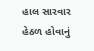હાલ સારવાર હેઠળ હોવાનું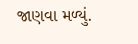જાણવા મળ્યું.